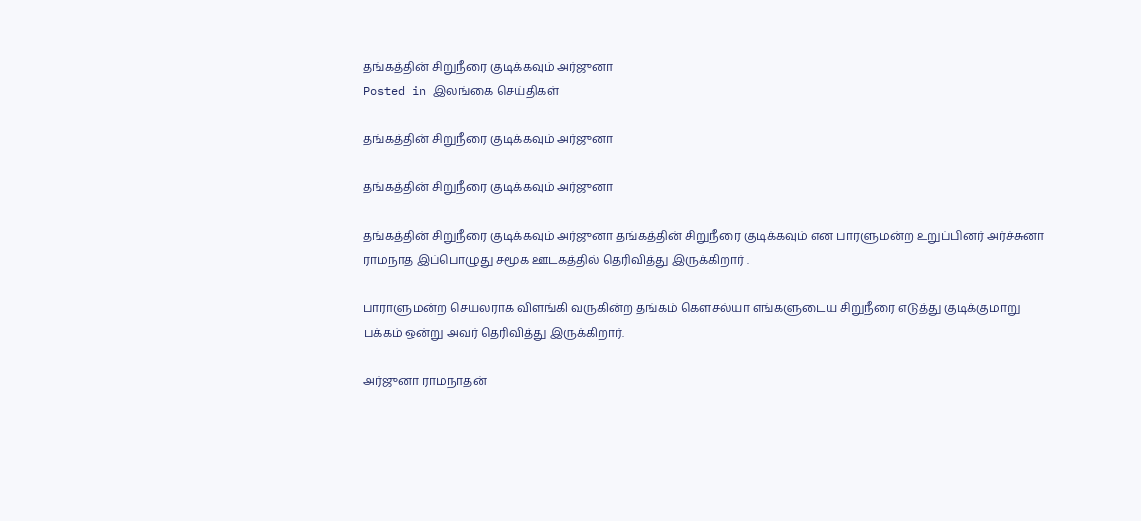தங்கத்தின் சிறுநீரை குடிக்கவும் அர்ஜுனா
Posted in இலங்கை செய்திகள்

தங்கத்தின் சிறுநீரை குடிக்கவும் அர்ஜுனா

தங்கத்தின் சிறுநீரை குடிக்கவும் அர்ஜுனா

தங்கத்தின் சிறுநீரை குடிக்கவும் அர்ஜுனா தங்கத்தின் சிறுநீரை குடிக்கவும் என பாரளுமன்ற உறுப்பினர் அர்ச்சுனா ராமநாத இப்பொழுது சமூக ஊடகத்தில் தெரிவித்து இருக்கிறார் .

பாராளுமன்ற செயலராக விளங்கி வருகின்ற தங்கம் கௌசல்யா எங்களுடைய சிறுநீரை எடுத்து குடிக்குமாறு பக்கம் ஒன்று அவர் தெரிவித்து இருக்கிறார்.

அர்ஜுனா ராமநாதன்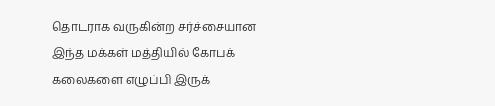தொடராக வருகின்ற சர்ச்சையான இந்த மக்கள் மத்தியில் கோபக் கலைகளை எழுப்பி இருக்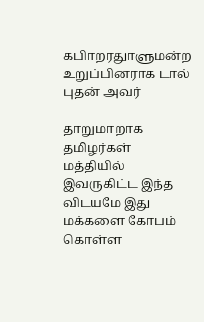கபிாறரதாுளுமன்ற உறுப்பினராக டால் புதன் அவர்

தாறுமாறாக தமிழர்கள் மத்தியில் இவருகிட்ட இந்த விடயமே இது மக்களை கோபம் கொள்ள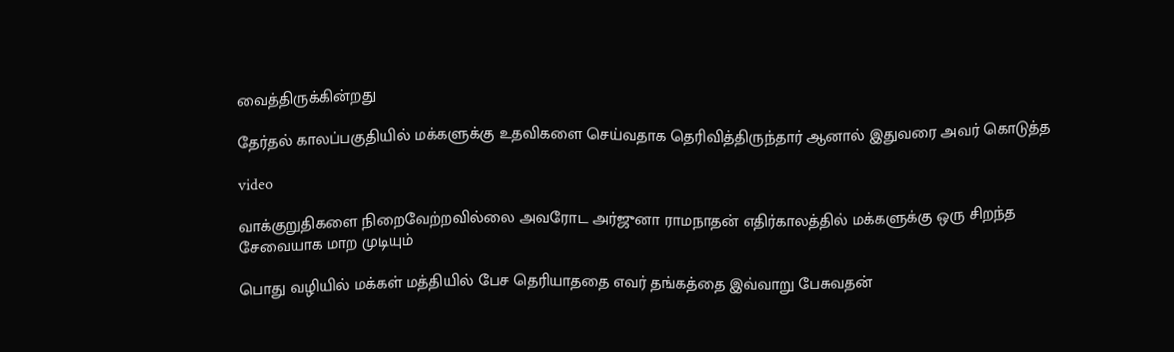வைத்திருக்கின்றது

தேர்தல் காலப்பகுதியில் மக்களுக்கு உதவிகளை செய்வதாக தெரிவித்திருந்தார் ஆனால் இதுவரை அவர் கொடுத்த

video

வாக்குறுதிகளை நிறைவேற்றவில்லை அவரோட அர்ஜுனா ராமநாதன் எதிர்காலத்தில் மக்களுக்கு ஒரு சிறந்த சேவையாக மாற முடியும்

பொது வழியில் மக்கள் மத்தியில் பேச தெரியாததை எவர் தங்கத்தை இவ்வாறு பேசுவதன்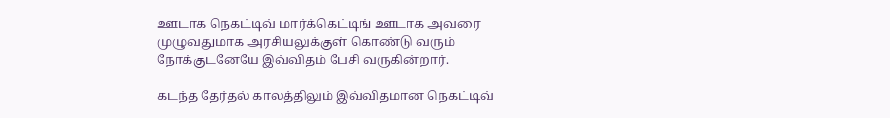ஊடாக நெகட்டிவ் மார்க்கெட்டிங் ஊடாக அவரை முழுவதுமாக அரசியலுக்குள் கொண்டு வரும் நோக்குடனேயே இவ்விதம் பேசி வருகின்றார்.

கடந்த தேர்தல் காலத்திலும் இவ்விதமான நெகட்டிவ்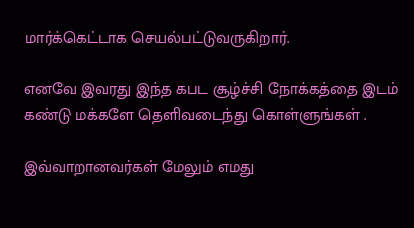மார்க்கெட்டாக செயல்பட்டுவருகிறார்.

எனவே இவரது இந்த கபட சூழ்ச்சி நோக்கத்தை இடம் கண்டு மக்களே தெளிவடைந்து கொள்ளுங்கள் .

இவ்வாறானவர்கள் மேலும் எமது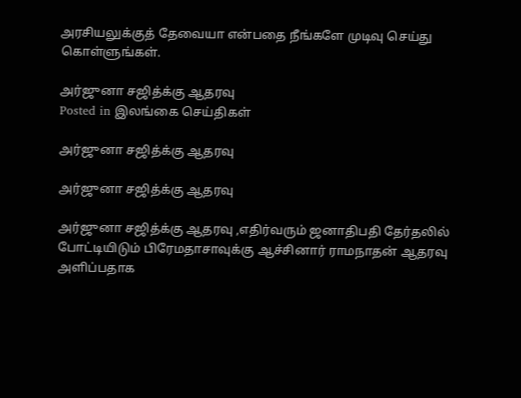அரசியலுக்குத் தேவையா என்பதை நீங்களே முடிவு செய்து கொள்ளுங்கள்.

அர்ஜுனா சஜித்க்கு ஆதரவு
Posted in இலங்கை செய்திகள்

அர்ஜுனா சஜித்க்கு ஆதரவு

அர்ஜுனா சஜித்க்கு ஆதரவு

அர்ஜுனா சஜித்க்கு ஆதரவு ,எதிர்வரும் ஜனாதிபதி தேர்தலில் போட்டியிடும் பிரேமதாசாவுக்கு ஆச்சினார் ராமநாதன் ஆதரவு அளிப்பதாக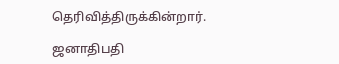தெரிவித்திருக்கின்றார்.

ஜனாதிபதி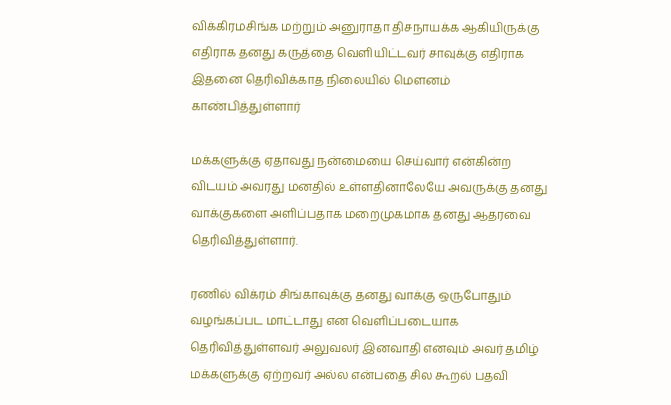விக்கிரமசிங்க மற்றும் அனுராதா திசநாயக்க ஆகியிருக்கு எதிராக தனது கருத்தை வெளியிட்டவர் சாவுக்கு எதிராக இதனை தெரிவிக்காத நிலையில் மௌனம் காண்பித்துள்ளார்

மக்களுக்கு ஏதாவது நன்மையை செய்வார் என்கின்ற விடயம் அவரது மனதில் உள்ளதினாலேயே அவருக்கு தனது வாக்குகளை அளிப்பதாக மறைமுகமாக தனது ஆதரவை தெரிவித்துள்ளார்.

ரணில் விக்ரம் சிங்காவுக்கு தனது வாக்கு ஒருபோதும் வழங்கப்பட மாட்டாது என வெளிப்படையாக தெரிவித்துள்ளவர் அலுவலர் இனவாதி எனவும் அவர் தமிழ் மக்களுக்கு ஏற்றவர் அல்ல என்பதை சில கூறல் பதவி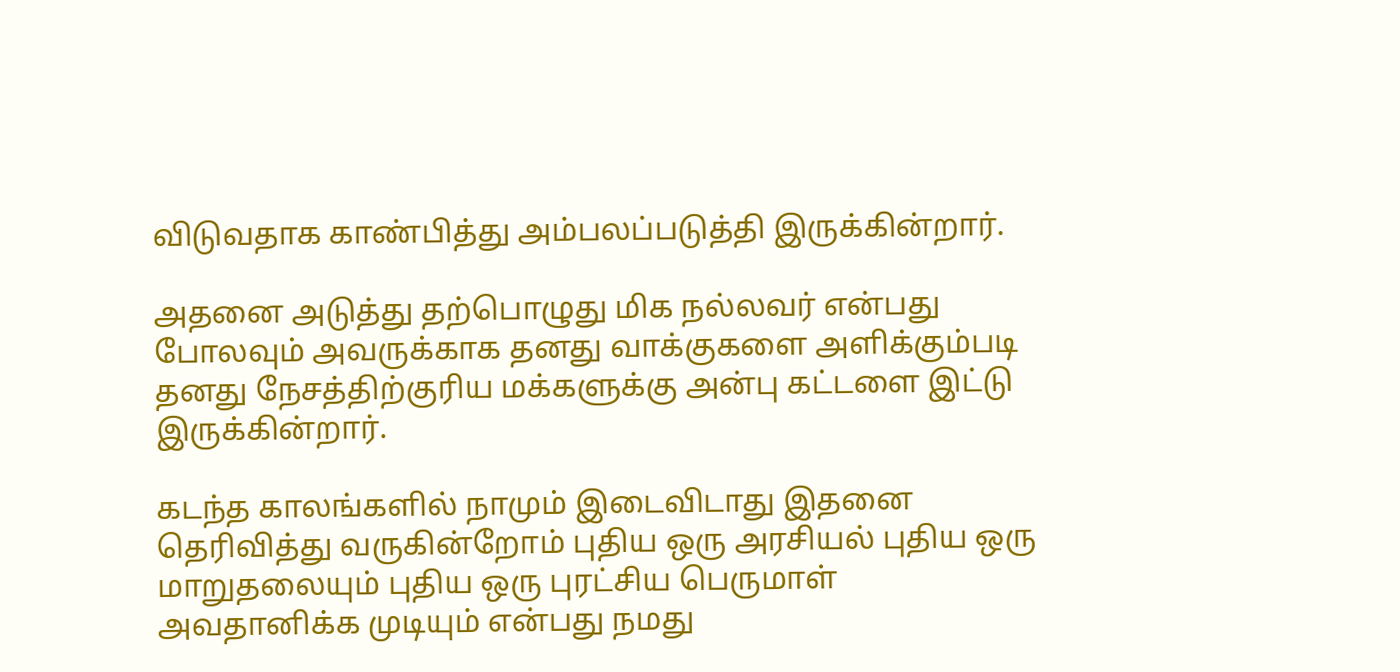விடுவதாக காண்பித்து அம்பலப்படுத்தி இருக்கின்றார்.

அதனை அடுத்து தற்பொழுது மிக நல்லவர் என்பது போலவும் அவருக்காக தனது வாக்குகளை அளிக்கும்படி தனது நேசத்திற்குரிய மக்களுக்கு அன்பு கட்டளை இட்டு இருக்கின்றார்.

கடந்த காலங்களில் நாமும் இடைவிடாது இதனை தெரிவித்து வருகின்றோம் புதிய ஒரு அரசியல் புதிய ஒரு மாறுதலையும் புதிய ஒரு புரட்சிய பெருமாள் அவதானிக்க முடியும் என்பது நமது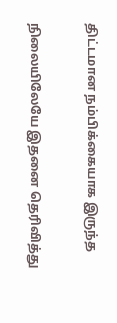திட்டமான நம்பிக்கையாக இருந்த

நிலையிலேயே இதனை தெரிவித்து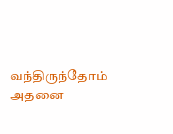வந்திருந்தோம் அதனை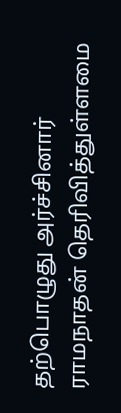தற்பொழுது அர்ச்சினார் ராமநாதன் தெரிவித்துள்ளமை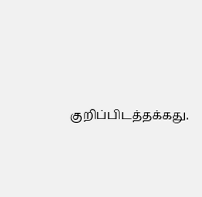குறிப்பிடத்தக்கது.